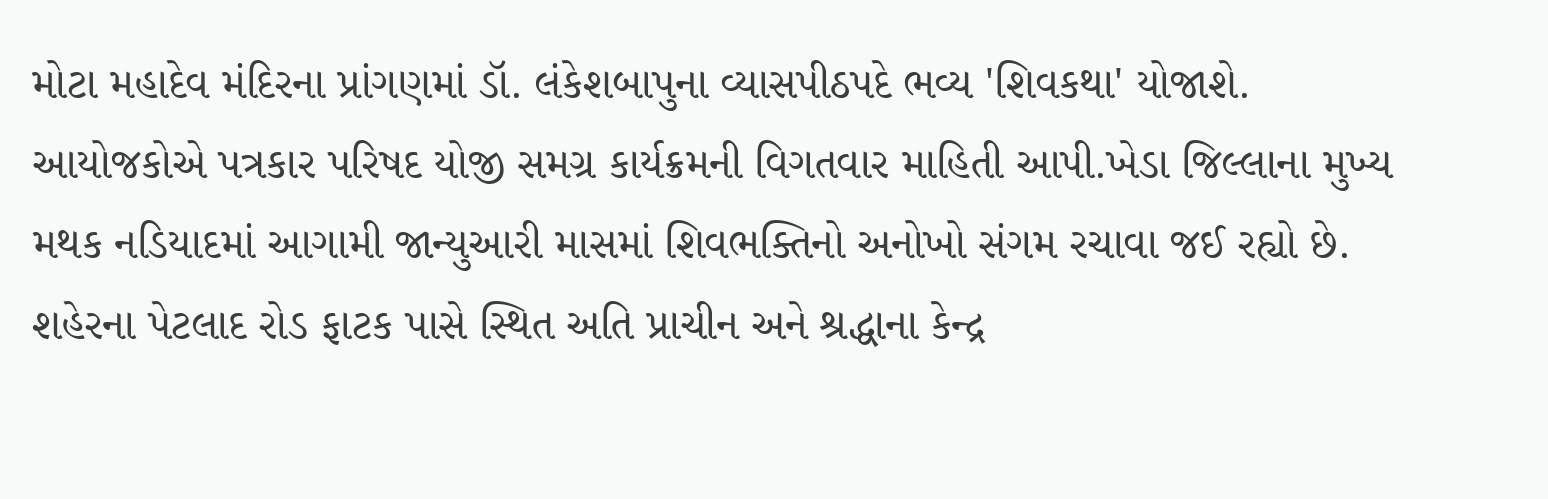મોટા મહાદેવ મંદિરના પ્રાંગણમાં ડૉ. લંકેશબાપુના વ્યાસપીઠપદે ભવ્ય 'શિવકથા' યોજાશે. આયોજકોએ પત્રકાર પરિષદ યોજી સમગ્ર કાર્યક્રમની વિગતવાર માહિતી આપી.ખેડા જિલ્લાના મુખ્ય મથક નડિયાદમાં આગામી જાન્યુઆરી માસમાં શિવભક્તિનો અનોખો સંગમ રચાવા જઈ રહ્યો છે. શહેરના પેટલાદ રોડ ફાટક પાસે સ્થિત અતિ પ્રાચીન અને શ્રદ્ધાના કેન્દ્ર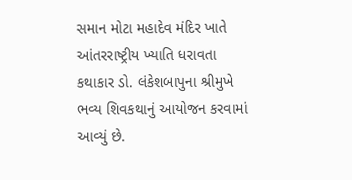સમાન મોટા મહાદેવ મંદિર ખાતે આંતરરાષ્ટ્રીય ખ્યાતિ ધરાવતા કથાકાર ડો. લંકેશબાપુના શ્રીમુખે ભવ્ય શિવકથાનું આયોજન કરવામાં આવ્યું છે.